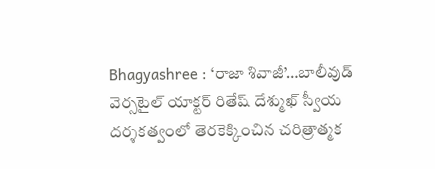Bhagyashree : ‘రాజా శివాజీ’…బాలీవుడ్ వెర్సటైల్ యాక్టర్ రితేష్ దేశ్ముఖ్ స్వీయ దర్శకత్వంలో తెరకెక్కించిన చరిత్రాత్మక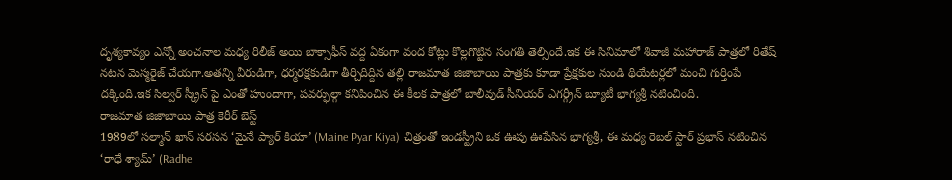దృశ్యకావ్యం ఎన్నో అంచనాల మధ్య రిలీజ్ అయి బాక్సాఫీస్ వద్ద ఏకంగా వంద కోట్లు కొల్లగొట్టిన సంగతి తెల్సిందే.ఇక ఈ సినిమాలో శివాజీ మహారాజ్ పాత్రలో రితేష్ నటన మెస్మరైజ్ చేయగా.అతన్ని వీరుడిగా, ధర్మరక్షకుడిగా తీర్చిదిద్దిన తల్లి రాజమాత జిజాబాయి పాత్రకు కూడా ప్రేక్షకుల నుండి థియేటర్లలో మంచి గుర్తింపే దక్కింది.ఇక సిల్వర్ స్క్రీన్ పై ఎంతో హుందాగా, పవర్ఫుల్గా కనిపించిన ఈ కీలక పాత్రలో బాలీవుడ్ సీనియర్ ఎగర్గ్రీన్ బ్యూటీ భాగ్యశ్రీ నటించింది.
రాజమాత జిజాబాయి పాత్ర కెరీర్ బెస్ట్
1989లో సల్మాన్ ఖాన్ సరసన ‘మైనే ప్యార్ కియా’ (Maine Pyar Kiya) చిత్రంతో ఇండస్ట్రీని ఒక ఊపు ఊపేసిన భాగ్యశ్రీ, ఈ మధ్య రెబల్ స్టార్ ప్రభాస్ నటించిన ‘రాధే శ్యామ్’ (Radhe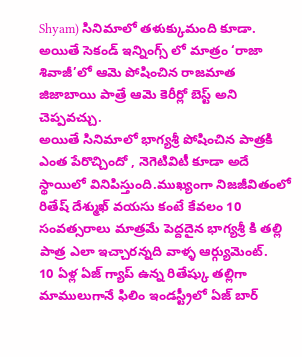Shyam) సినిమాలో తళుక్కుమంది కూడా. అయితే సెకండ్ ఇన్నింగ్స్ లో మాత్రం ‘రాజా శివాజీ’లో ఆమె పోషించిన రాజమాత జిజాబాయి పాత్రే ఆమె కెరీర్లో బెస్ట్ అని చెప్పవచ్చు.
అయితే సినిమాలో భాగ్యశ్రీ పోషించిన పాత్రకి ఎంత పేరొచ్చిందో , నెగెటివిటీ కూడా అదే స్థాయిలో వినిపిస్తుంది.ముఖ్యంగా నిజజీవితంలో రితేష్ దేశ్ముఖ్ వయసు కంటే కేవలం 10 సంవత్సరాలు మాత్రమే పెద్దదైన భాగ్యశ్రీ కి తల్లి పాత్ర ఎలా ఇచ్చారన్నది వాళ్ళ ఆర్గ్యుమెంట్.
10 ఏళ్ల ఏజ్ గ్యాప్ ఉన్న రితేష్కు తల్లిగా
మాములుగానే ఫిలిం ఇండస్ట్రీలో ఏజ్ బార్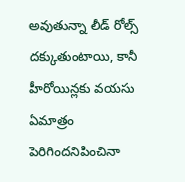అవుతున్నా లీడ్ రోల్స్ దక్కుతుంటాయి, కానీ హీరోయిన్లకు వయసు ఏమాత్రం పెరిగిందనిపించినా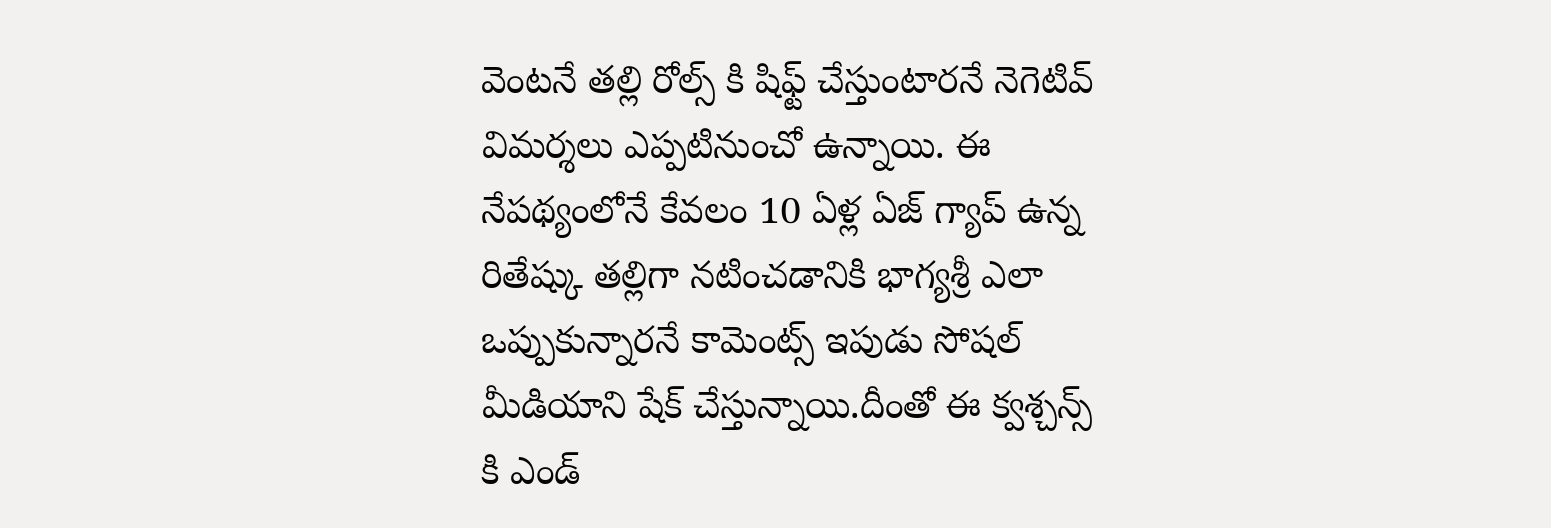వెంటనే తల్లి రోల్స్ కి షిఫ్ట్ చేస్తుంటారనే నెగెటివ్ విమర్శలు ఎప్పటినుంచో ఉన్నాయి. ఈ నేపథ్యంలోనే కేవలం 10 ఏళ్ల ఏజ్ గ్యాప్ ఉన్న రితేష్కు తల్లిగా నటించడానికి భాగ్యశ్రీ ఎలా ఒప్పుకున్నారనే కామెంట్స్ ఇపుడు సోషల్ మీడియాని షేక్ చేస్తున్నాయి.దీంతో ఈ క్వశ్చన్స్ కి ఎండ్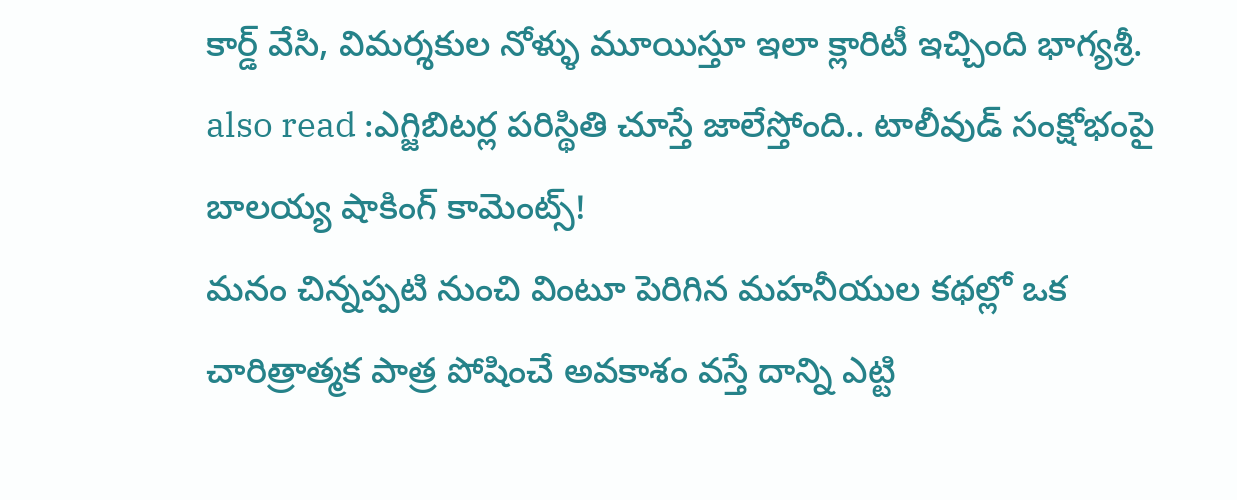కార్డ్ వేసి, విమర్శకుల నోళ్ళు మూయిస్తూ ఇలా క్లారిటీ ఇచ్చింది భాగ్యశ్రీ.
also read :ఎగ్జిబిటర్ల పరిస్థితి చూస్తే జాలేస్తోంది.. టాలీవుడ్ సంక్షోభంపై బాలయ్య షాకింగ్ కామెంట్స్!
మనం చిన్నప్పటి నుంచి వింటూ పెరిగిన మహనీయుల కథల్లో ఒక చారిత్రాత్మక పాత్ర పోషించే అవకాశం వస్తే దాన్ని ఎట్టి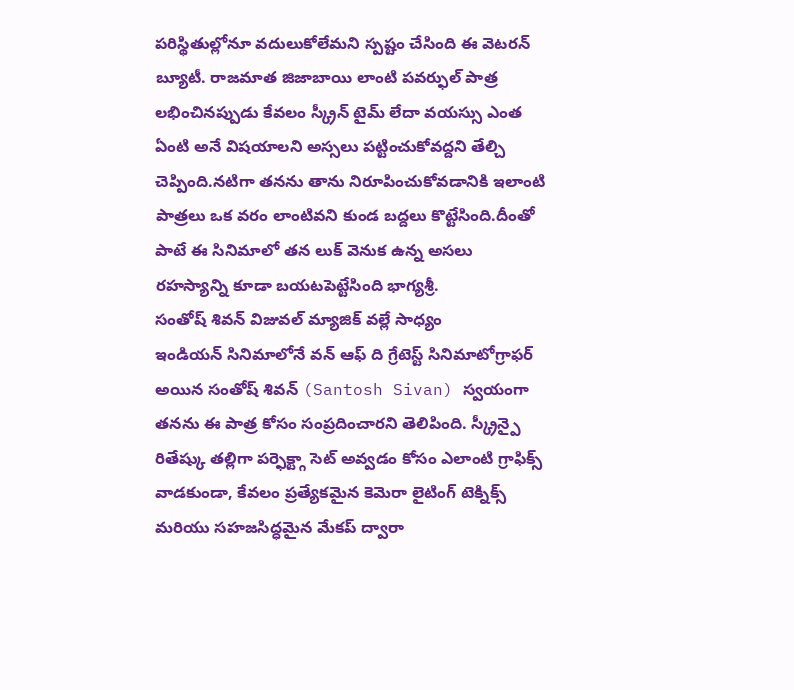పరిస్థితుల్లోనూ వదులుకోలేమని స్పష్టం చేసింది ఈ వెటరన్ బ్యూటీ. రాజమాత జిజాబాయి లాంటి పవర్ఫుల్ పాత్ర లభించినప్పుడు కేవలం స్క్రీన్ టైమ్ లేదా వయస్సు ఎంత ఏంటి అనే విషయాలని అస్సలు పట్టించుకోవద్దని తేల్చి చెప్పింది.నటిగా తనను తాను నిరూపించుకోవడానికి ఇలాంటి పాత్రలు ఒక వరం లాంటివని కుండ బద్దలు కొట్టేసింది.దీంతో పాటే ఈ సినిమాలో తన లుక్ వెనుక ఉన్న అసలు రహస్యాన్ని కూడా బయటపెట్టేసింది భాగ్యశ్రీ.
సంతోష్ శివన్ విజువల్ మ్యాజిక్ వల్లే సాధ్యం
ఇండియన్ సినిమాలోనే వన్ ఆఫ్ ది గ్రేటెస్ట్ సినిమాటోగ్రాఫర్ అయిన సంతోష్ శివన్ (Santosh Sivan) స్వయంగా తనను ఈ పాత్ర కోసం సంప్రదించారని తెలిపింది. స్క్రీన్పై రితేష్కు తల్లిగా పర్ఫెక్ట్గా సెట్ అవ్వడం కోసం ఎలాంటి గ్రాఫిక్స్ వాడకుండా, కేవలం ప్రత్యేకమైన కెమెరా లైటింగ్ టెక్నిక్స్ మరియు సహజసిద్ధమైన మేకప్ ద్వారా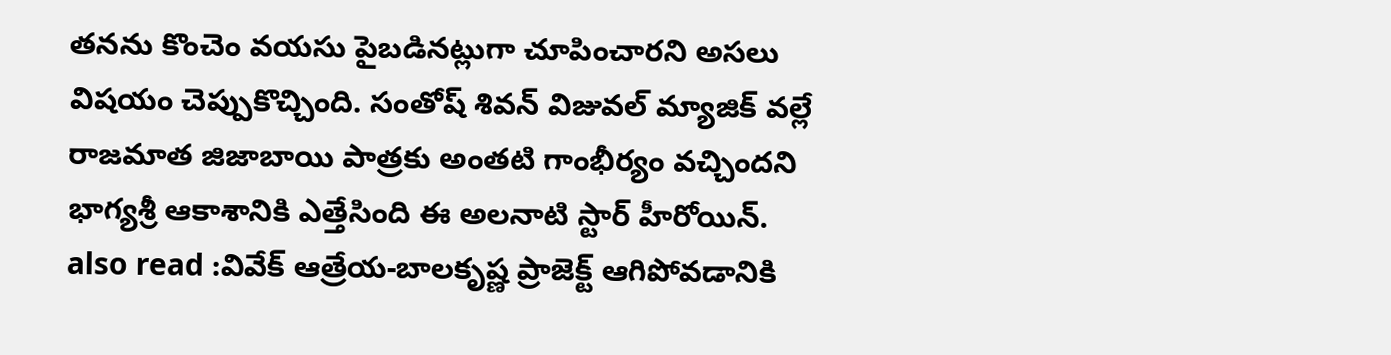తనను కొంచెం వయసు పైబడినట్లుగా చూపించారని అసలు విషయం చెప్పుకొచ్చింది. సంతోష్ శివన్ విజువల్ మ్యాజిక్ వల్లే రాజమాత జిజాబాయి పాత్రకు అంతటి గాంభీర్యం వచ్చిందని భాగ్యశ్రీ ఆకాశానికి ఎత్తేసింది ఈ అలనాటి స్టార్ హీరోయిన్.
also read :వివేక్ ఆత్రేయ-బాలకృష్ణ ప్రాజెక్ట్ ఆగిపోవడానికి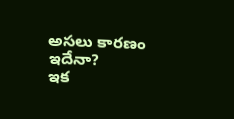అసలు కారణం ఇదేనా?
ఇక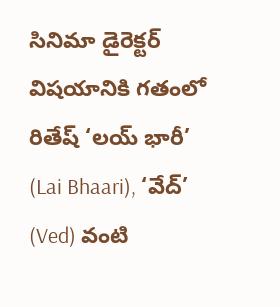సినిమా డైరెక్టర్ విషయానికి గతంలో రితేష్ ‘లయ్ భారీ’ (Lai Bhaari), ‘వేద్’ (Ved) వంటి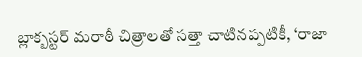బ్లాక్బస్టర్ మరాఠీ చిత్రాలతో సత్తా చాటినప్పటికీ, ‘రాజా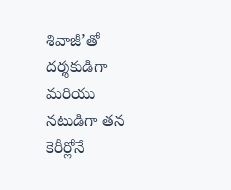శివాజీ’తో దర్శకుడిగా మరియు నటుడిగా తన కెరీర్లోనే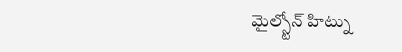మైల్స్టోన్ హిట్ను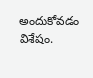అందుకోవడం విశేషం.